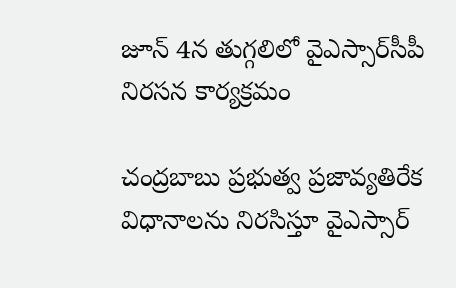జూన్ 4న తుగ్గలిలో వైఎస్సార్‌సీపీ నిరసన కార్యక్రమం

చంద్రబాబు ప్రభుత్వ ప్రజావ్యతిరేక విధానాలను నిరసిస్తూ వైఎస్సార్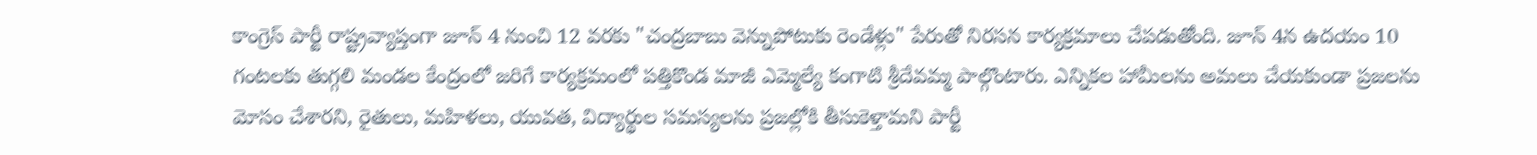కాంగ్రెస్ పార్టీ రాష్ట్రవ్యాప్తంగా జూన్ 4 నుంచి 12 వరకు "చంద్రబాబు వెన్నుపోటుకు రెండేళ్లు" పేరుతో నిరసన కార్యక్రమాలు చేపడుతోంది. జూన్ 4న ఉదయం 10 గంటలకు తుగ్గలి మండల కేంద్రంలో జరిగే కార్యక్రమంలో పత్తికొండ మాజీ ఎమ్మెల్యే కంగాటి శ్రీదేవమ్మ పాల్గొంటారు. ఎన్నికల హామీలను అమలు చేయకుండా ప్రజలను మోసం చేశారని, రైతులు, మహిళలు, యువత, విద్యార్థుల సమస్యలను ప్రజల్లోకి తీసుకెళ్తామని పార్టీ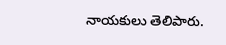నాయకులు తెలిపారు.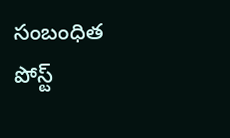సంబంధిత పోస్ట్